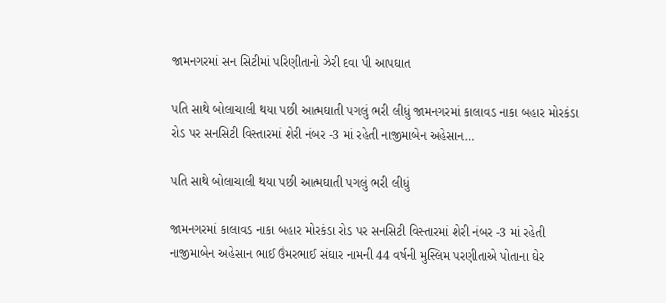જામનગરમાં સન સિટીમાં પરિણીતાનો ઝેરી દવા પી આપઘાત

પતિ સાથે બોલાચાલી થયા પછી આત્મઘાતી પગલું ભરી લીધું જામનગરમાં કાલાવડ નાકા બહાર મોરકંડા રોડ પર સનસિટી વિસ્તારમાં શેરી નંબર -3 માં રહેતી નાજીમાબેન અહેસાન…

પતિ સાથે બોલાચાલી થયા પછી આત્મઘાતી પગલું ભરી લીધું

જામનગરમાં કાલાવડ નાકા બહાર મોરકંડા રોડ પર સનસિટી વિસ્તારમાં શેરી નંબર -3 માં રહેતી નાજીમાબેન અહેસાન ભાઈ ઉંમરભાઈ સંઘાર નામની 44 વર્ષની મુસ્લિમ પરણીતાએ પોતાના ઘેર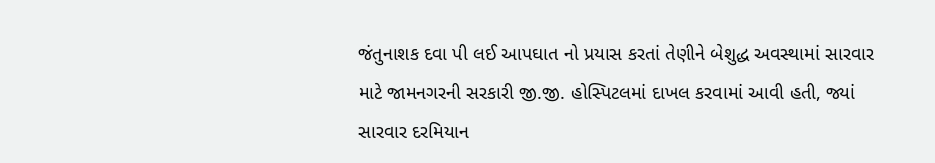જંતુનાશક દવા પી લઈ આપઘાત નો પ્રયાસ કરતાં તેણીને બેશુદ્ધ અવસ્થામાં સારવાર માટે જામનગરની સરકારી જી.જી. હોસ્પિટલમાં દાખલ કરવામાં આવી હતી, જ્યાં સારવાર દરમિયાન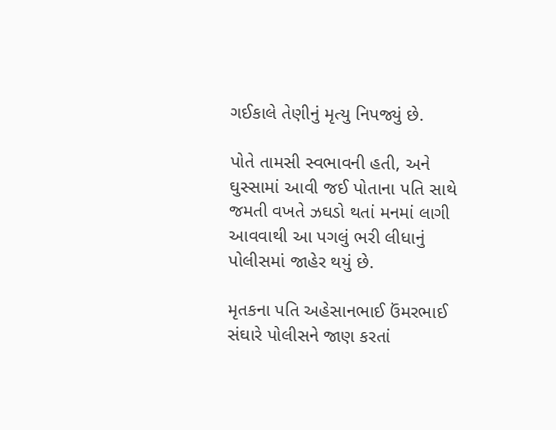ગઈકાલે તેણીનું મૃત્યુ નિપજ્યું છે.

પોતે તામસી સ્વભાવની હતી, અને ઘુસ્સામાં આવી જઈ પોતાના પતિ સાથે જમતી વખતે ઝઘડો થતાં મનમાં લાગી આવવાથી આ પગલું ભરી લીધાનું પોલીસમાં જાહેર થયું છે.

મૃતકના પતિ અહેસાનભાઈ ઉંમરભાઈ સંઘારે પોલીસને જાણ કરતાં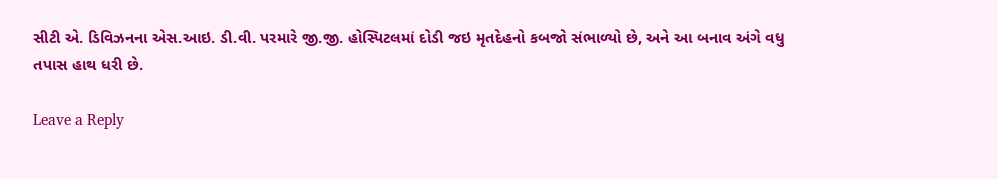સીટી એ. ડિવિઝનના એસ.આઇ. ડી.વી. પરમારે જી.જી. હોસ્પિટલમાં દોડી જઇ મૃતદેહનો કબજો સંભાળ્યો છે, અને આ બનાવ અંગે વધુ તપાસ હાથ ધરી છે.

Leave a Reply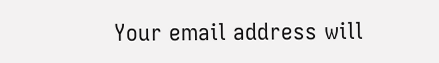Your email address will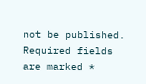not be published. Required fields are marked *